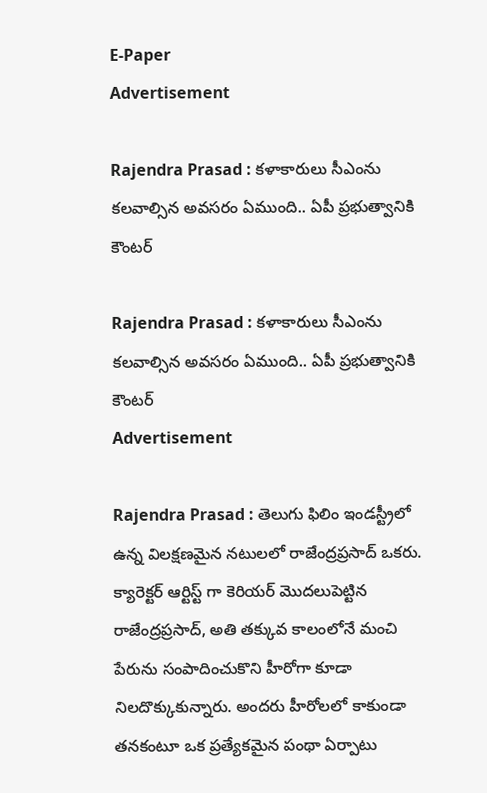E-Paper
Advertisement

Rajendra Prasad : కళాకారులు సీఎంను కలవాల్సిన అవసరం ఏముంది.. ఏపీ ప్రభుత్వానికి కౌంటర్

Rajendra Prasad : కళాకారులు సీఎంను కలవాల్సిన అవసరం ఏముంది.. ఏపీ ప్రభుత్వానికి కౌంటర్
Advertisement

Rajendra Prasad : తెలుగు ఫిలిం ఇండస్ట్రీలో ఉన్న విలక్షణమైన నటులలో రాజేంద్రప్రసాద్ ఒకరు. క్యారెక్టర్ ఆర్టిస్ట్ గా కెరియర్ మొదలుపెట్టిన రాజేంద్రప్రసాద్, అతి తక్కువ కాలంలోనే మంచి పేరును సంపాదించుకొని హీరోగా కూడా నిలదొక్కుకున్నారు. అందరు హీరోలలో కాకుండా తనకంటూ ఒక ప్రత్యేకమైన పంథా ఏర్పాటు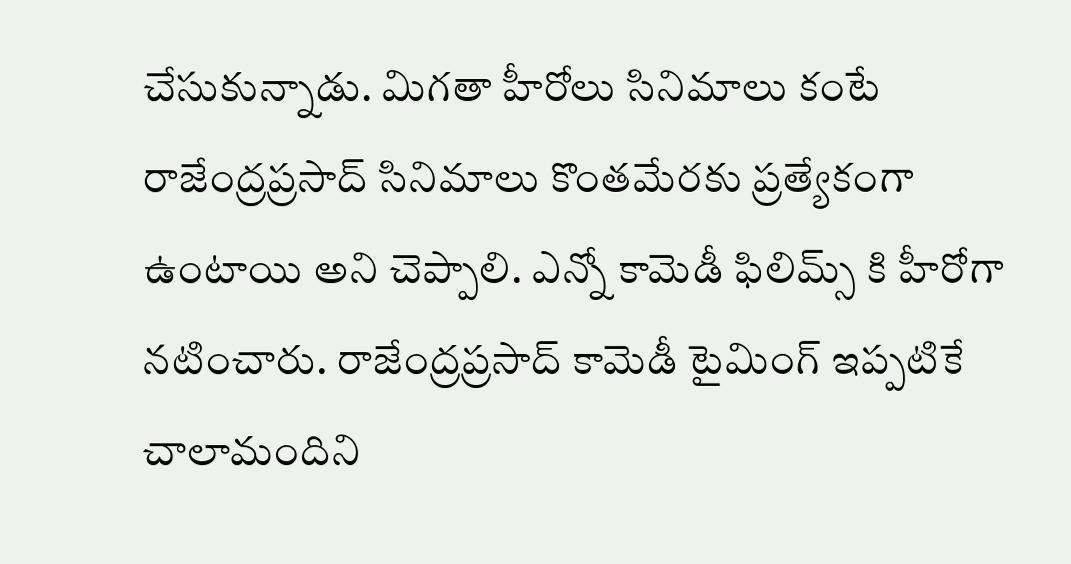చేసుకున్నాడు. మిగతా హీరోలు సినిమాలు కంటే రాజేంద్రప్రసాద్ సినిమాలు కొంతమేరకు ప్రత్యేకంగా ఉంటాయి అని చెప్పాలి. ఎన్నో కామెడీ ఫిలిమ్స్ కి హీరోగా నటించారు. రాజేంద్రప్రసాద్ కామెడీ టైమింగ్ ఇప్పటికే చాలామందిని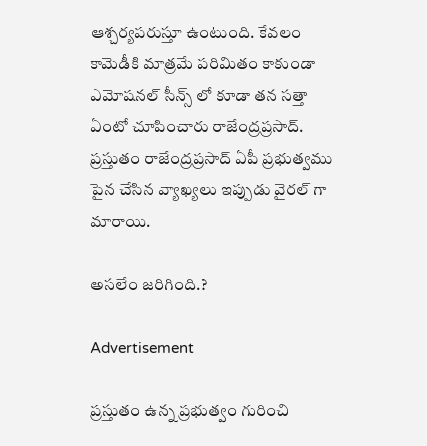ఆశ్చర్యపరుస్తూ ఉంటుంది. కేవలం కామెడీకి మాత్రమే పరిమితం కాకుండా ఎమోషనల్ సీన్స్ లో కూడా తన సత్తా ఏంటో చూపించారు రాజేంద్రప్రసాద్. ప్రస్తుతం రాజేంద్రప్రసాద్ ఏపీ ప్రభుత్వము పైన చేసిన వ్యాఖ్యలు ఇప్పుడు వైరల్ గా మారాయి.

అసలేం జరిగింది.?

Advertisement

ప్రస్తుతం ఉన్న ప్రభుత్వం గురించి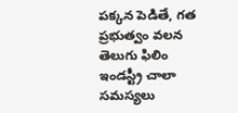పక్కన పెడితే, గత ప్రభుత్వం వలన తెలుగు ఫిలిం ఇండస్ట్రీ చాలా సమస్యలు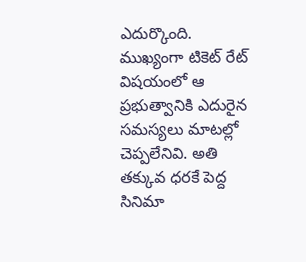ఎదుర్కొంది. ముఖ్యంగా టికెట్ రేట్ విషయంలో ఆ ప్రభుత్వానికి ఎదురైన సమస్యలు మాటల్లో చెప్పలేనివి. అతి తక్కువ ధరకే పెద్ద సినిమా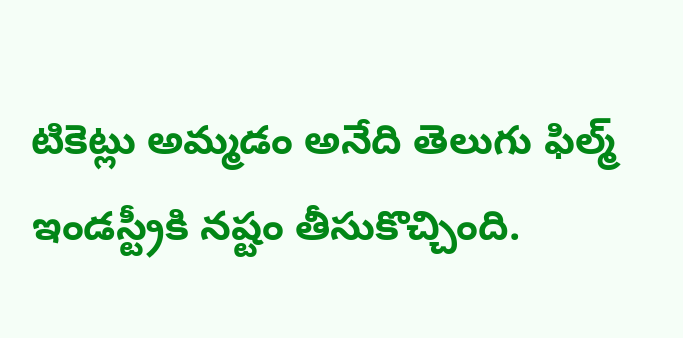టికెట్లు అమ్మడం అనేది తెలుగు ఫిల్మ్ ఇండస్ట్రీకి నష్టం తీసుకొచ్చింది.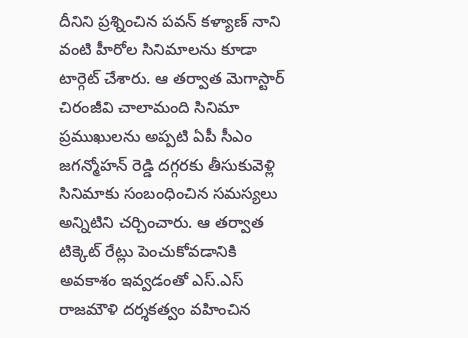దీనిని ప్రశ్నించిన పవన్ కళ్యాణ్ నాని వంటి హీరోల సినిమాలను కూడా టార్గెట్ చేశారు. ఆ తర్వాత మెగాస్టార్ చిరంజీవి చాలామంది సినిమా ప్రముఖులను అప్పటి ఏపీ సీఎం జగన్మోహన్ రెడ్డి దగ్గరకు తీసుకువెళ్లి సినిమాకు సంబంధించిన సమస్యలు అన్నిటిని చర్చించారు. ఆ తర్వాత టిక్కెట్ రేట్లు పెంచుకోవడానికి అవకాశం ఇవ్వడంతో ఎస్.ఎస్ రాజమౌళి దర్శకత్వం వహించిన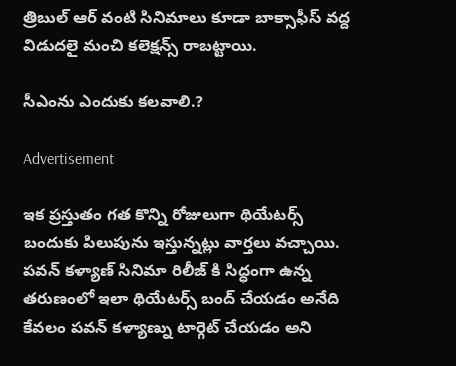త్రిబుల్ ఆర్ వంటి సినిమాలు కూడా బాక్సాఫీస్ వద్ద విడుదలై మంచి కలెక్షన్స్ రాబట్టాయి.

సీఎంను ఎందుకు కలవాలి.?

Advertisement

ఇక ప్రస్తుతం గత కొన్ని రోజులుగా థియేటర్స్ బందుకు పిలుపును ఇస్తున్నట్లు వార్తలు వచ్చాయి. పవన్ కళ్యాణ్ సినిమా రిలీజ్ కి సిద్ధంగా ఉన్న తరుణంలో ఇలా థియేటర్స్ బంద్ చేయడం అనేది కేవలం పవన్ కళ్యాణ్ను టార్గెట్ చేయడం అని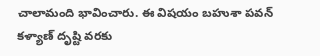చాలామంది భావించారు. ఈ విషయం బహుశా పవన్ కళ్యాణ్ దృష్టి వరకు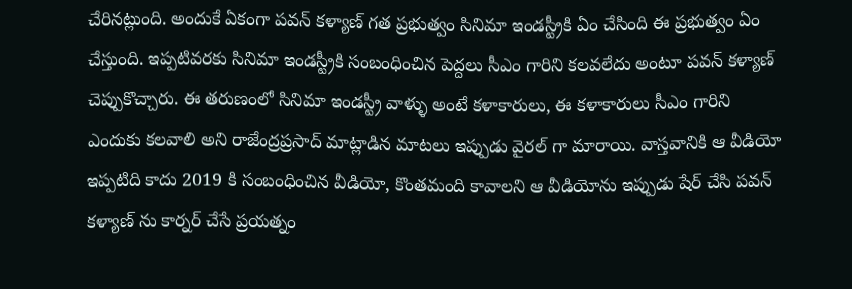చేరినట్లుంది. అందుకే ఏకంగా పవన్ కళ్యాణ్ గత ప్రభుత్వం సినిమా ఇండస్ట్రీకి ఏం చేసింది ఈ ప్రభుత్వం ఏం చేస్తుంది. ఇప్పటివరకు సినిమా ఇండస్ట్రీకి సంబంధించిన పెద్దలు సీఎం గారిని కలవలేదు అంటూ పవన్ కళ్యాణ్ చెప్పుకొచ్చారు. ఈ తరుణంలో సినిమా ఇండస్ట్రీ వాళ్ళు అంటే కళాకారులు, ఈ కళాకారులు సీఎం గారిని ఎందుకు కలవాలి అని రాజేంద్రప్రసాద్ మాట్లాడిన మాటలు ఇప్పుడు వైరల్ గా మారాయి. వాస్తవానికి ఆ వీడియో ఇప్పటిది కాదు 2019 కి సంబంధించిన వీడియో, కొంతమంది కావాలని ఆ వీడియోను ఇప్పుడు షేర్ చేసి పవన్ కళ్యాణ్ ను కార్నర్ చేసే ప్రయత్నం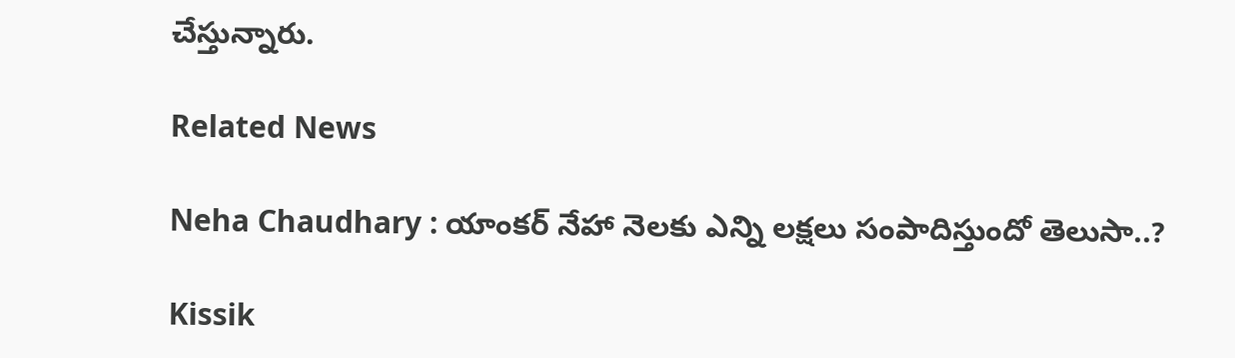చేస్తున్నారు.

Related News

Neha Chaudhary : యాంకర్ నేహా నెలకు ఎన్ని లక్షలు సంపాదిస్తుందో తెలుసా..?

Kissik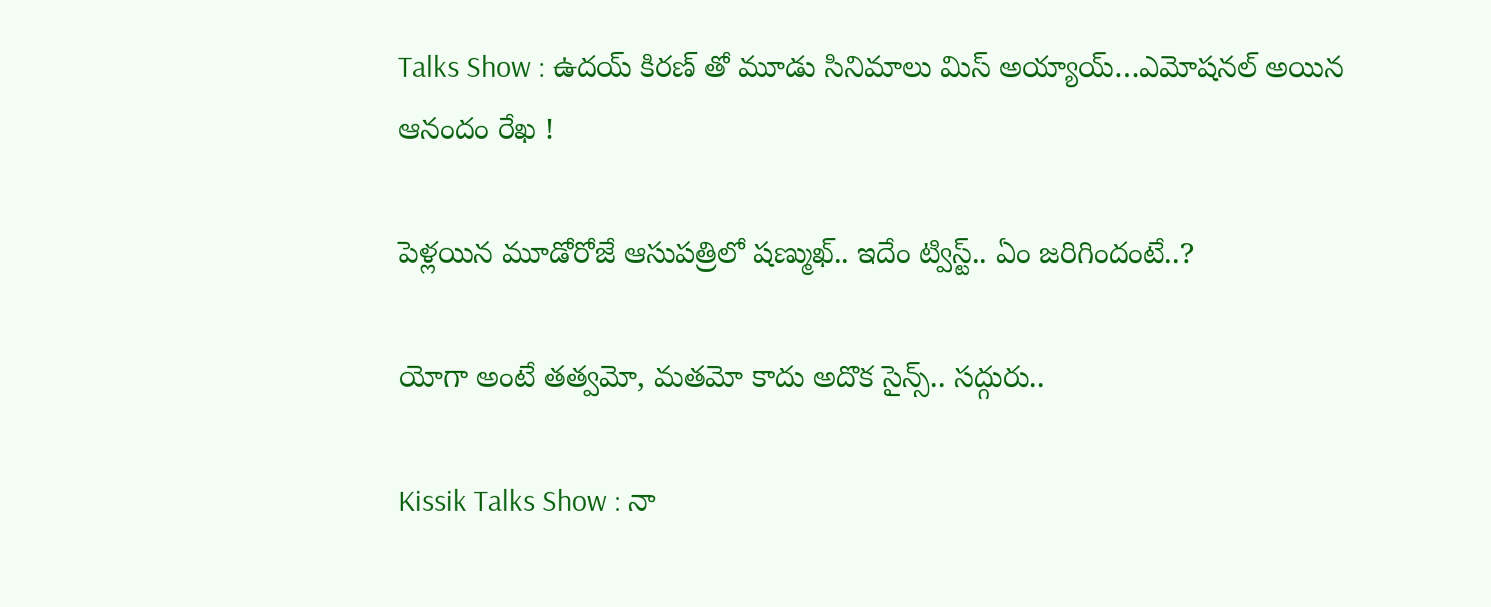Talks Show : ఉదయ్ కిరణ్ తో మూడు సినిమాలు మిస్ అయ్యాయ్…ఎమోషనల్ అయిన ఆనందం రేఖ !

పెళ్లయిన మూడోరోజే ఆసుపత్రిలో షణ్ముఖ్.. ఇదేం ట్విస్ట్.. ఏం జరిగిందంటే..?

యోగా అంటే తత్వమో, మతమో కాదు అదొక సైన్స్.. సద్గురు..

Kissik Talks Show : నా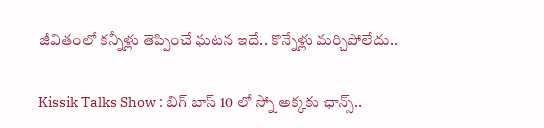జీవితంలో కన్నీళ్లు తెప్పించే ఘటన ఇదే.. కొన్నేళ్లు మర్చిపోలేదు..

Kissik Talks Show : బిగ్ బాస్ 10 లో స్నో అక్కకు ఛాన్స్..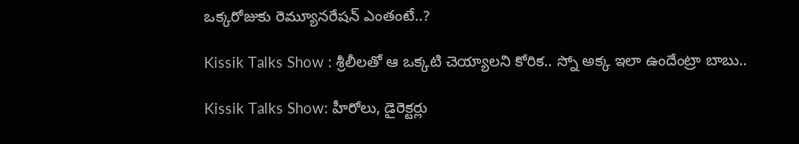ఒక్కరోజుకు రెమ్యూనరేషన్ ఎంతంటే..?

Kissik Talks Show : శ్రీలీలతో ఆ ఒక్కటి చెయ్యాలని కోరిక.. స్నో అక్క ఇలా ఉందేంట్రా బాబు..

Kissik Talks Show: హీరోలు, డైరెక్టర్లు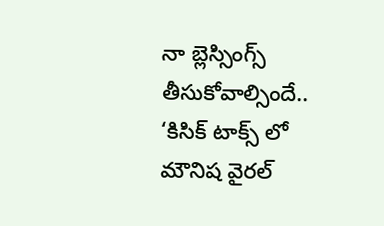నా బ్లెస్సింగ్స్ తీసుకోవాల్సిందే.. ‘కిసిక్ టాక్స్ లో మౌనిష వైరల్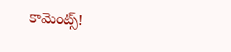కామెంట్స్!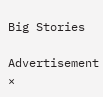Big Stories

Advertisement
×